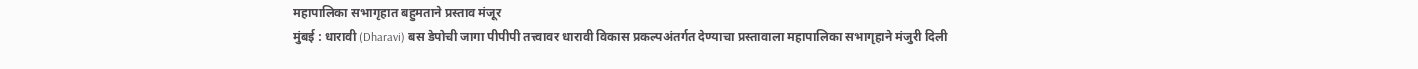महापालिका सभागृहात बहुमताने प्रस्ताव मंजूर
मुंबई : धारावी (Dharavi) बस डेपोची जागा पीपीपी तत्त्वावर धारावी विकास प्रकल्पअंतर्गत देण्याचा प्रस्तावाला महापालिका सभागृहाने मंजुरी दिली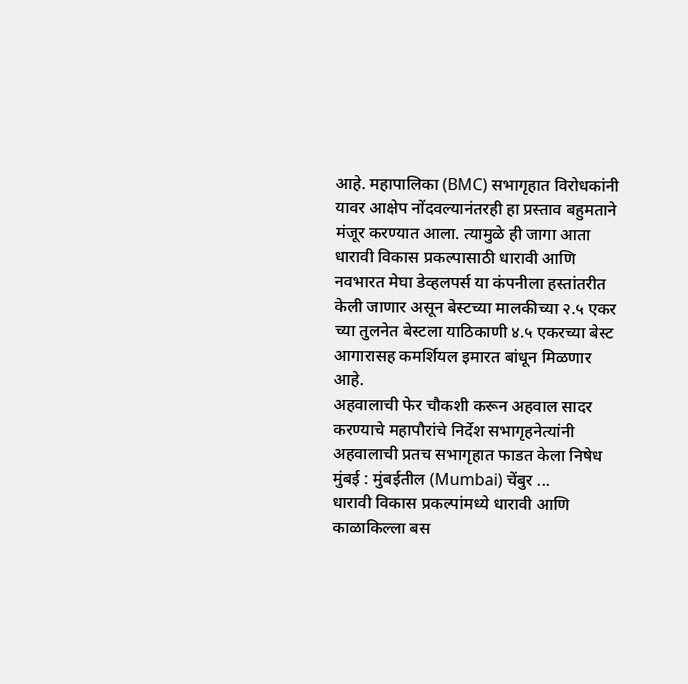आहे. महापालिका (BMC) सभागृहात विरोधकांनी यावर आक्षेप नोंदवल्यानंतरही हा प्रस्ताव बहुमताने मंजूर करण्यात आला. त्यामुळे ही जागा आता धारावी विकास प्रकल्पासाठी धारावी आणि नवभारत मेघा डेव्हलपर्स या कंपनीला हस्तांतरीत केली जाणार असून बेस्टच्या मालकीच्या २.५ एकर च्या तुलनेत बेस्टला याठिकाणी ४.५ एकरच्या बेस्ट आगारासह कमर्शियल इमारत बांधून मिळणार आहे.
अहवालाची फेर चौकशी करून अहवाल सादर करण्याचे महापौरांचे निर्देश सभागृहनेत्यांनी अहवालाची प्रतच सभागृहात फाडत केला निषेध मुंबई : मुंबईतील (Mumbai) चेंबुर ...
धारावी विकास प्रकल्पांमध्ये धारावी आणि काळाकिल्ला बस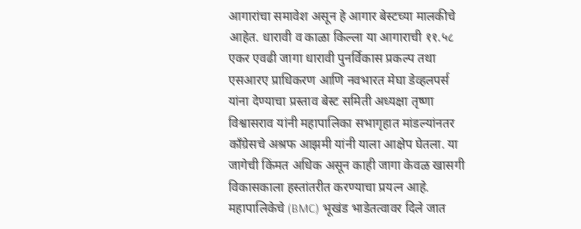आगारांचा समावेश असून हे आगार बेस्टच्या मालकीचे आहेत. धारावी व काळा किल्ला या आगाराची ११.५८ एकर एवढी जागा धारावी पुनर्विकास प्रकल्प तथा एसआरए प्राधिकरण आणि नवभारत मेघा डेव्हलपर्स यांना देण्याचा प्रस्ताव बेस्ट समिती अध्यक्षा तृष्णा विश्वासराव यांनी महापालिका सभागृहात मांडल्यांनतर काँग्रेसचे अश्रफ आझमी यांनी याला आक्षेप घेतला. या जागेची किंमत अधिक असून काही जागा केवळ खासगी विकासकाला हस्तांतरीत करण्याचा प्रयत्न आहे. महापालिकेचे (BMC) भूखंड भाडेतत्वावर दिले जात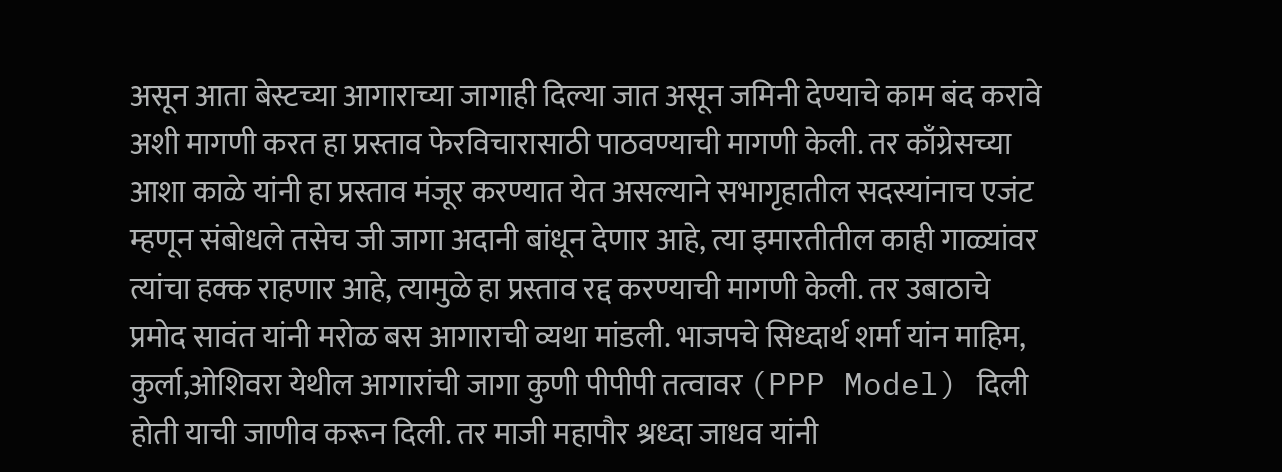असून आता बेस्टच्या आगाराच्या जागाही दिल्या जात असून जमिनी देण्याचे काम बंद करावे अशी मागणी करत हा प्रस्ताव फेरविचारासाठी पाठवण्याची मागणी केली. तर काँग्रेसच्या आशा काळे यांनी हा प्रस्ताव मंजूर करण्यात येत असल्याने सभागृहातील सदस्यांनाच एजंट म्हणून संबोधले तसेच जी जागा अदानी बांधून देणार आहे, त्या इमारतीतील काही गाळ्यांवर त्यांचा हक्क राहणार आहे, त्यामुळे हा प्रस्ताव रद्द करण्याची मागणी केली. तर उबाठाचे प्रमोद सावंत यांनी मरोळ बस आगाराची व्यथा मांडली. भाजपचे सिध्दार्थ शर्मा यांन माहिम, कुर्ला,ओशिवरा येथील आगारांची जागा कुणी पीपीपी तत्वावर (PPP Model) दिली होती याची जाणीव करून दिली. तर माजी महापौर श्रध्दा जाधव यांनी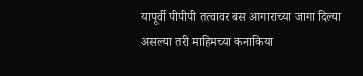यापूर्वी पीपीपी तत्वावर बस आगाराच्या जागा दिल्या असल्या तरी माहिमच्या कनाकिया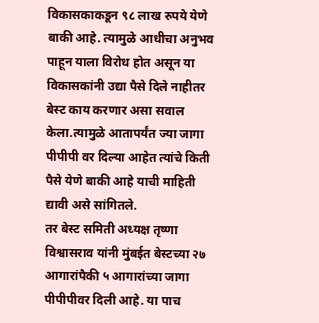विकासकाकडून ९८ लाख रुपये येणे बाकी आहे. त्यामुळे आधीचा अनुभव पाहून याला विरोध होत असून या विकासकांनी उद्या पैसे दिले नाहीतर बेस्ट काय करणार असा सवाल केला.त्यामुळे आतापर्यंत ज्या जागा पीपीपी वर दिल्या आहेत त्यांचे किती पैसे येणे बाकी आहे याची माहिती द्यावी असे सांगितले.
तर बेस्ट समिती अध्यक्ष तृष्णा विश्वासराव यांनी मुंबईत बेस्टच्या २७ आगारांपैकी ५ आगारांच्या जागा पीपीपीवर दिली आहे. या पाच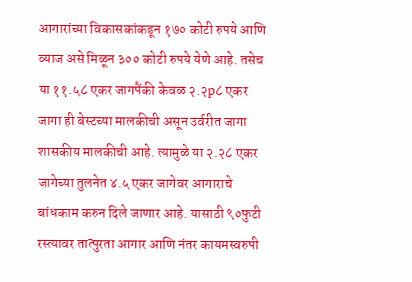आगारांच्या विकासकांकडून १७० कोटी रुपये आणि व्याज असे मिळून ३०० कोटी रुपये येणे आहे. तसेच या ११.५८ एकर जागपैंकी केवळ २.२p८ एकर जागा ही बेस्टच्या मालकीची असून उर्वरीत जागा शासकीय मालकीची आहे. त्यामुळे या २.२८ एकर जागेच्या तुलनेत ४.५ एकर जागेवर आगाराचे बांधकाम करुन दिले जाणार आहे. यासाठी ९०फुटी रस्त्यावर तात्पुरता आगार आणि नंतर कायमस्वरुपी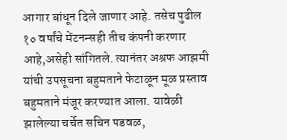आगार बांधून दिले जाणार आहे. तसेच पुढील १० वर्षांचे मेंटनन्सही तीच कंपनी करणार आहे,असेही सांगितले. त्यानंतर अश्रफ आझमी यांची उपसूचना बहुमताने फेटाळून मूळ प्रस्ताव बहुमताने मंजूर करण्यात आला. यावेळी झालेल्या चर्चेत सचिन पडवळ,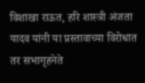विशाखा राऊत, हरि शास्त्री अंजता यादव यांनी या प्रस्तावाच्या विरोधात तर सभागृहनेते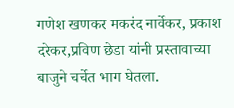गणेश खणकर मकरंद नार्वेकर, प्रकाश दरेकर,प्रविण छेडा यांनी प्रस्तावाच्या बाजुने चर्चेत भाग घेतला.